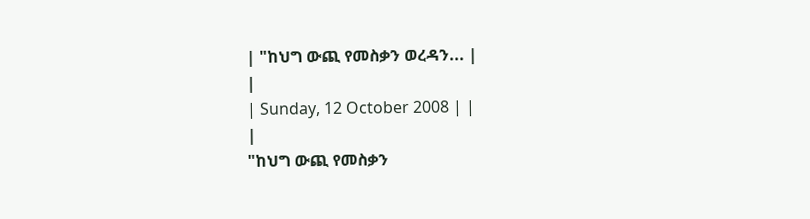| "ከህግ ውጪ የመስቃን ወረዳን... |
|
| Sunday, 12 October 2008 | |
|
"ከህግ ውጪ የመስቃን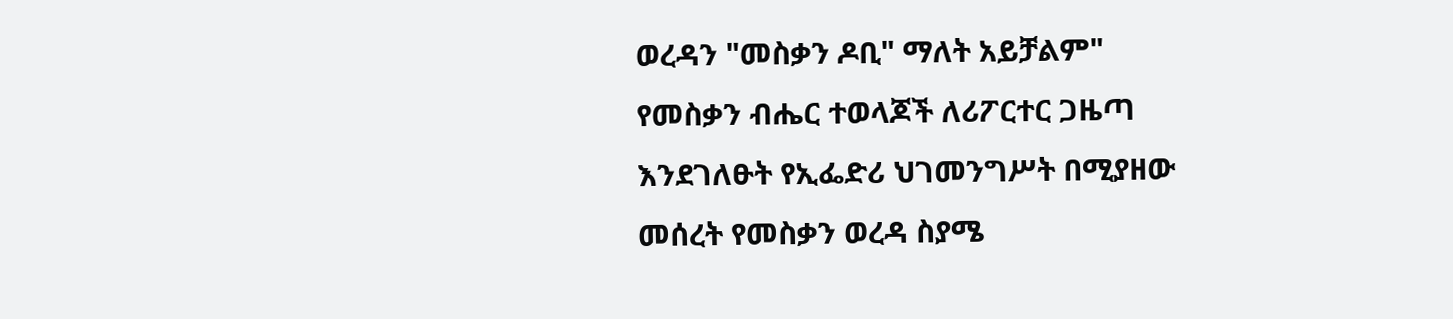ወረዳን "መስቃን ዶቢ" ማለት አይቻልም"
የመስቃን ብሔር ተወላጆች ለሪፖርተር ጋዜጣ እንደገለፁት የኢፌድሪ ህገመንግሥት በሚያዘው መሰረት የመስቃን ወረዳ ስያሜ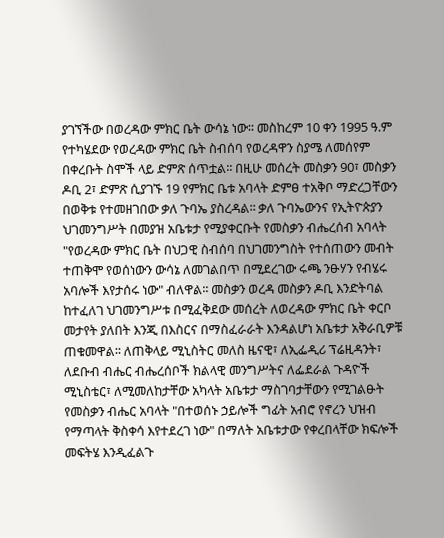ያገኘችው በወረዳው ምክር ቤት ውሳኔ ነው፡፡ መስከረም 10 ቀን 1995 ዓ.ም የተካሄደው የወረዳው ምክር ቤት ስብሰባ የወረዳዋን ስያሜ ለመሰየም በቀረቡት ስሞች ላይ ድምጽ ሰጥቷል፡፡ በዚሁ መሰረት መስቃን 90፣ መስቃን ዶቢ 2፣ ድምጽ ሲያገኙ 19 የምክር ቤቱ አባላት ድምፀ ተአቅቦ ማድረጋቸውን በወቅቱ የተመዘገበው ቃለ ጉባኤ ያስረዳል፡፡ ቃለ ጉባኤውንና የኢትዮጵያን ህገመንግሥት በመያዝ አቤቱታ የሚያቀርቡት የመስቃን ብሔረሰብ አባላት "የወረዳው ምክር ቤት በህጋዊ ስብሰባ በህገመንግስት የተሰጠውን መብት ተጠቅሞ የወሰነውን ውሳኔ ለመገልበጥ በሚደረገው ሩጫ ንፁሃን የብሄሩ አባሎች እየታሰሩ ነው" ብለዋል፡፡ መስቃን ወረዳ መስቃን ዶቢ እንድትባል ከተፈለገ ህገመንግሥቱ በሚፈቅደው መሰረት ለወረዳው ምክር ቤት ቀርቦ መታየት ያለበት እንጂ በእስርና በማስፈራራት እንዳልሆነ አቤቱታ አቅራቢዎቹ ጠቁመዋል፡፡ ለጠቅላይ ሚኒስትር መለስ ዜናዊ፣ ለኢፌዲሪ ፕሬዚዳንት፣ ለደቡብ ብሔር ብሔረሰቦች ክልላዊ መንግሥትና ለፌደራል ጉዳዮች ሚኒስቴር፣ ለሚመለከታቸው አካላት አቤቱታ ማስገባታቸውን የሚገልፁት የመስቃን ብሔር አባላት "በተወሰኑ ኃይሎች ግፊት አብሮ የኖረን ህዝብ የማጣላት ቅስቀሳ እየተደረገ ነው" በማለት አቤቱታው የቀረበላቸው ክፍሎች መፍትሄ እንዲፈልጉ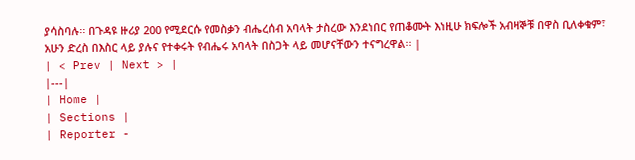ያሳስባሉ፡፡ በጉዳዩ ዙሪያ 200 የሚደርሱ የመስቃን ብሔረሰብ አባላት ታስረው እንደነበር የጠቆሙት እነዚሁ ክፍሎች አብዛኞቹ በዋስ ቢለቀቁም፣ አሁን ድረስ በእስር ላይ ያሉና የተቀሩት የብሔሩ አባላት በስጋት ላይ መሆናቸውን ተናግረዋል፡፡ |
| < Prev | Next > |
|---|
| Home |
| Sections |
| Reporter -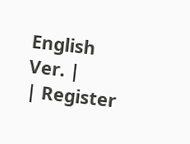English Ver. |
| Register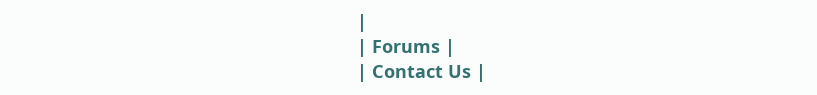|
| Forums |
| Contact Us |